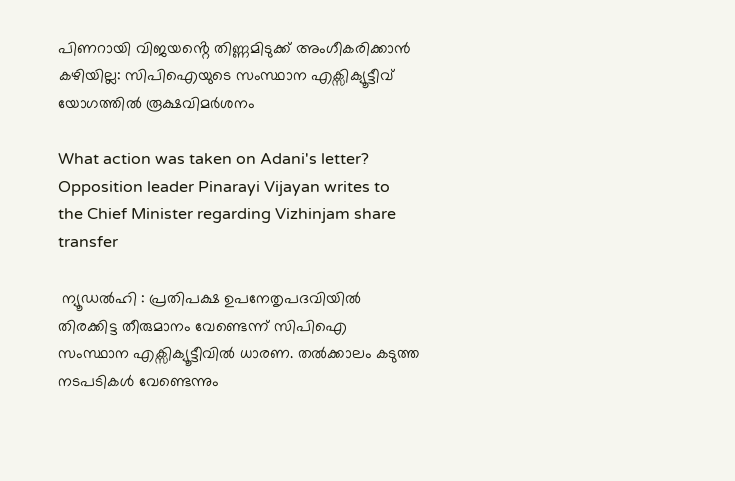പിണറായി വിജയൻ്റെ തിണ്ണമിടുക്ക് അംഗീകരിക്കാൻ കഴിയില്ല: സിപിഐയുടെ സംസ്ഥാന എക്സിക്യൂട്ടീവ് യോഗത്തിൽ രൂക്ഷവിമർശനം

What action was taken on Adani's letter? Opposition leader Pinarayi Vijayan writes to the Chief Minister regarding Vizhinjam share transfer

 ന്യൂഡൽഹി : പ്രതിപക്ഷ ഉപനേതൃപദവിയിൽ തിരക്കിട്ട തീരുമാനം വേണ്ടെന്ന് സിപിഐ സംസ്ഥാന എക്സിക്യൂട്ടീവിൽ ധാരണ. തൽക്കാലം കടുത്ത നടപടികൾ വേണ്ടെന്നും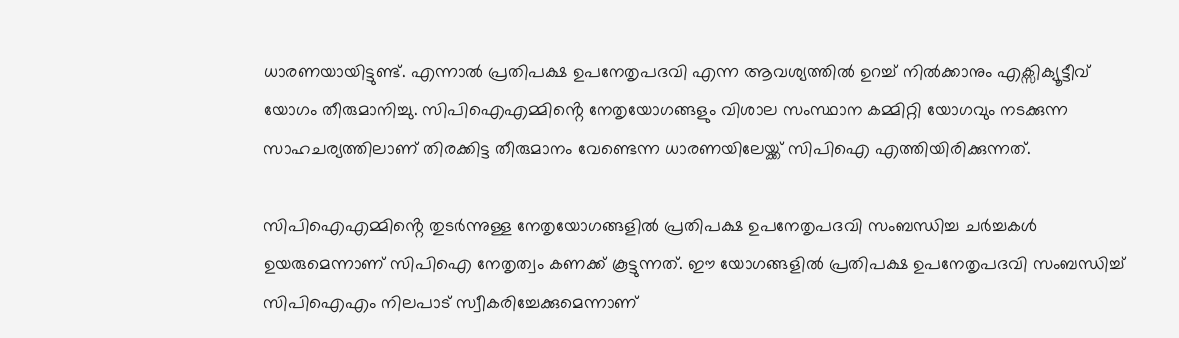ധാരണയായിട്ടുണ്ട്. എന്നാൽ പ്രതിപക്ഷ ഉപനേതൃപദവി എന്ന ആവശ്യത്തിൽ ഉറച്ച് നിൽക്കാനും എക്സിക്യൂട്ടീവ് യോഗം തീരുമാനിച്ചു. സിപിഐഎമ്മിൻ്റെ നേതൃയോഗങ്ങളും വിശാല സംസ്ഥാന കമ്മിറ്റി യോഗവും നടക്കുന്ന സാഹചര്യത്തിലാണ് തിരക്കിട്ട തീരുമാനം വേണ്ടെന്ന ധാരണയിലേയ്ക്ക് സിപിഐ എത്തിയിരിക്കുന്നത്.

സിപിഐഎമ്മിൻ്റെ തുടർന്നുള്ള നേതൃയോഗങ്ങളിൽ പ്രതിപക്ഷ ഉപനേതൃപദവി സംബന്ധിച്ച ചർച്ചകൾ ഉയരുമെന്നാണ് സിപിഐ നേതൃത്വം കണക്ക് കൂട്ടുന്നത്. ഈ യോഗങ്ങളിൽ പ്രതിപക്ഷ ഉപനേതൃപദവി സംബന്ധിച്ച് സിപിഐഎം നിലപാട് സ്വീകരിച്ചേക്കുമെന്നാണ്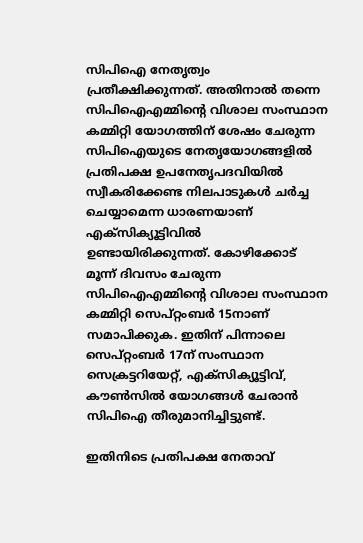സിപിഐ നേതൃത്വം പ്രതീക്ഷിക്കുന്നത്. അതിനാൽ തന്നെ സിപിഐഎമ്മിൻ്റെ വിശാല സംസ്ഥാന കമ്മിറ്റി യോഗത്തിന് ശേഷം ചേരുന്ന സിപിഐയുടെ നേതൃയോഗങ്ങളിൽ പ്രതിപക്ഷ ഉപനേതൃപദവിയിൽ സ്വീകരിക്കേണ്ട നിലപാടുകൾ ചർച്ച ചെയ്യാമെന്ന ധാരണയാണ് എക്സിക്യൂട്ടിവിൽ ഉണ്ടായിരിക്കുന്നത്. കോഴിക്കോട് മൂന്ന് ദിവസം ചേരുന്ന സിപിഐഎമ്മിൻ്റെ വിശാല സംസ്ഥാന കമ്മിറ്റി സെപ്റ്റംബർ 15നാണ് സമാപിക്കുക. ഇതിന് പിന്നാലെ സെപ്റ്റംബർ 17ന് സംസ്ഥാന സെക്രട്ടറിയേറ്റ്, എക്സിക്യൂട്ടിവ്, കൗൺസിൽ യോഗങ്ങൾ ചേരാൻ സിപിഐ തീരുമാനിച്ചിട്ടുണ്ട്.

ഇതിനിടെ പ്രതിപക്ഷ നേതാവ്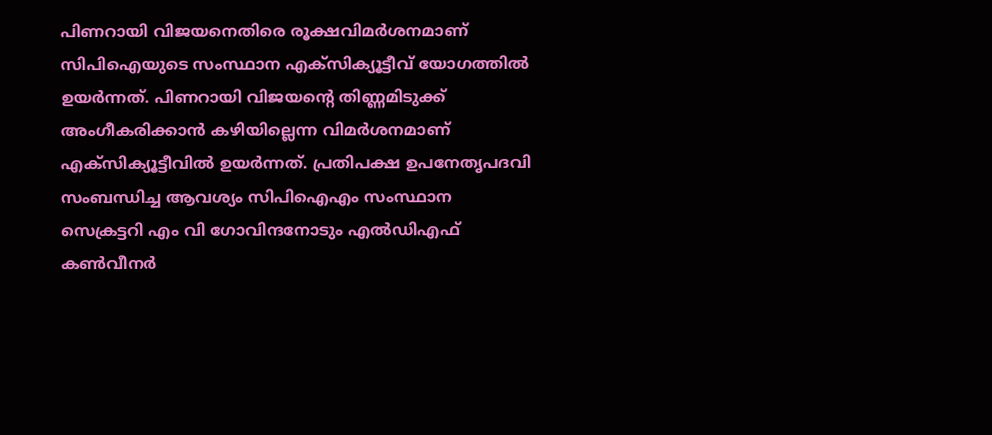പിണറായി വിജയനെതിരെ രൂക്ഷവിമർശനമാണ് സിപിഐയുടെ സംസ്ഥാന എക്സിക്യൂട്ടീവ് യോഗത്തിൽ ഉയർന്നത്. പിണറായി വിജയൻ്റെ തിണ്ണമിടുക്ക് അംഗീകരിക്കാൻ കഴിയില്ലെന്ന വിമർശനമാണ് എക്സിക്യൂട്ടീവിൽ ഉയ‍ർന്നത്. പ്രതിപക്ഷ ഉപനേതൃപദവി സംബന്ധിച്ച ആവശ്യം സിപിഐഎം സംസ്ഥാന സെക്രട്ടറി എം വി ഗോവിന്ദനോടും എൽഡിഎഫ് കൺവീനർ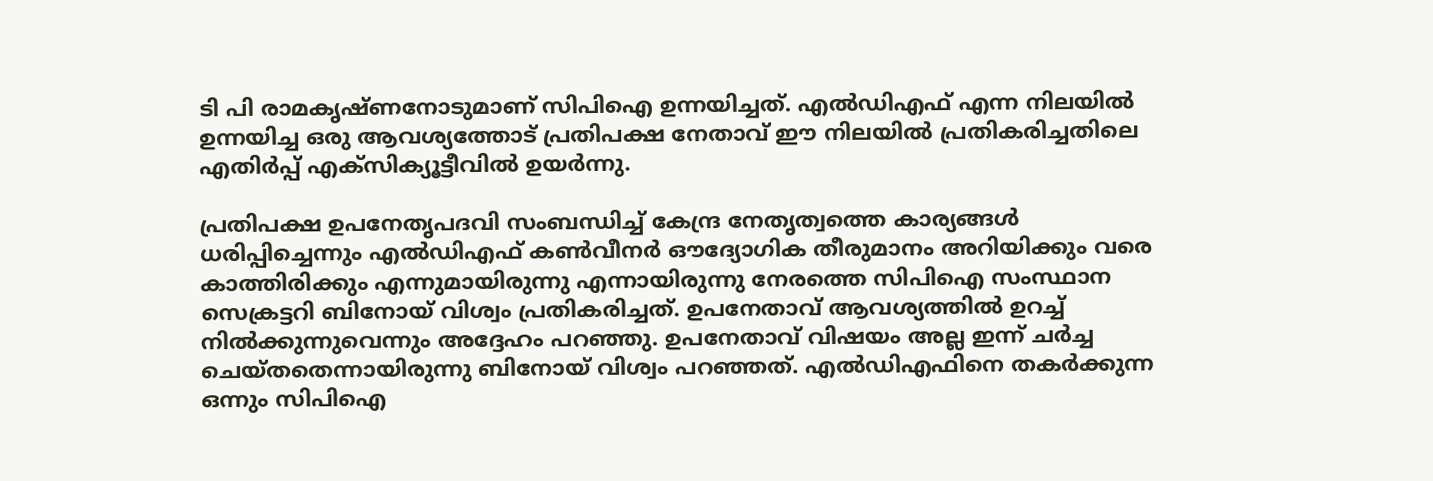ടി പി രാമകൃഷ്ണനോടുമാണ് സിപിഐ ഉന്നയിച്ചത്. എൽഡിഎഫ് എന്ന നിലയിൽ ഉന്നയിച്ച ഒരു ആവശ്യത്തോട് പ്രതിപക്ഷ നേതാവ് ഈ നിലയിൽ പ്രതികരിച്ചതിലെ എതിർപ്പ് എക്സിക്യൂട്ടീവിൽ ഉയർന്നു.

പ്രതിപക്ഷ ഉപനേതൃപദവി സംബന്ധിച്ച് കേന്ദ്ര നേതൃത്വത്തെ കാര്യങ്ങള്‍ ധരിപ്പിച്ചെന്നും എല്‍ഡിഎഫ് കണ്‍വീനര്‍ ഔദ്യോഗിക തീരുമാനം അറിയിക്കും വരെ കാത്തിരിക്കും എന്നുമായിരുന്നു എന്നായിരുന്നു നേരത്തെ സിപിഐ സംസ്ഥാന സെക്രട്ടറി ബിനോയ് വിശ്വം പ്രതികരിച്ചത്. ഉപനേതാവ് ആവശ്യത്തില്‍ ഉറച്ച് നിൽക്കുന്നുവെന്നും അദ്ദേഹം പറഞ്ഞു. ഉപനേതാവ് വിഷയം അല്ല ഇന്ന് ചര്‍ച്ച ചെയ്തതെന്നായിരുന്നു ബിനോയ് വിശ്വം പറഞ്ഞത്. എല്‍ഡിഎഫിനെ തകര്‍ക്കുന്ന ഒന്നും സിപിഐ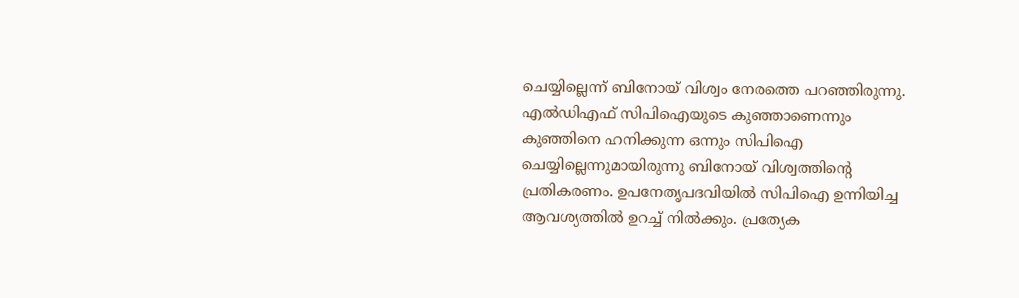ചെയ്യില്ലെന്ന് ബിനോയ് വിശ്വം നേരത്തെ പറഞ്ഞിരുന്നു. എല്‍ഡിഎഫ് സിപിഐയുടെ കുഞ്ഞാണെന്നും കുഞ്ഞിനെ ഹനിക്കുന്ന ഒന്നും സിപിഐ ചെയ്യില്ലെന്നുമായിരുന്നു ബിനോയ് വിശ്വത്തിന്റെ പ്രതികരണം. ഉപനേതൃപദവിയില്‍ സിപിഐ ഉന്നിയിച്ച ആവശ്യത്തില്‍ ഉറച്ച് നില്‍ക്കും. പ്രത്യേക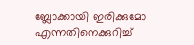ബ്ലോക്കായി ഇരിക്കുമോ എന്നതിനെക്കുറിച്ച്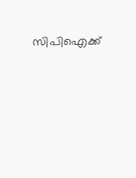സിപിഐക്ക്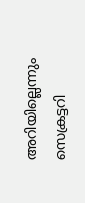അറിയില്ലെന്നും സെക്രട്ടറി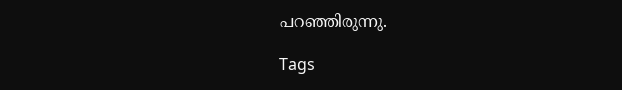പറഞ്ഞിരുന്നു.

Tags